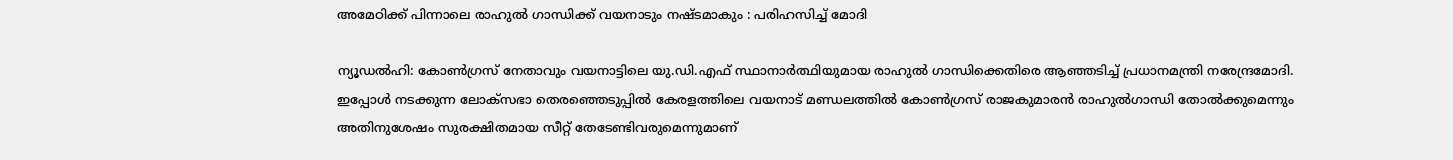അമേഠിക്ക് പിന്നാലെ രാഹുല്‍ ഗാന്ധിക്ക് വയനാടും നഷ്ടമാകും : പരിഹസിച്ച് മോദി

ന്യൂഡല്‍ഹി: കോണ്‍ഗ്രസ് നേതാവും വയനാട്ടിലെ യു.ഡി.എഫ്‌ സ്ഥാനാര്‍ത്ഥിയുമായ രാഹുല്‍ ഗാന്ധിക്കെതിരെ ആഞ്ഞടിച്ച് പ്രധാനമന്ത്രി നരേന്ദ്രമോദി. ഇപ്പോള്‍ നടക്കുന്ന ലോക്സഭാ തെരഞ്ഞെടുപ്പില്‍ കേരളത്തിലെ വയനാട് മണ്ഡലത്തില്‍ കോണ്‍ഗ്രസ് രാജകുമാരന്‍ രാഹുല്‍ഗാന്ധി തോല്‍ക്കുമെന്നും അതിനുശേഷം സുരക്ഷിതമായ സീറ്റ് തേടേണ്ടിവരുമെന്നുമാണ്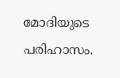മോദിയുടെ പരിഹാസം.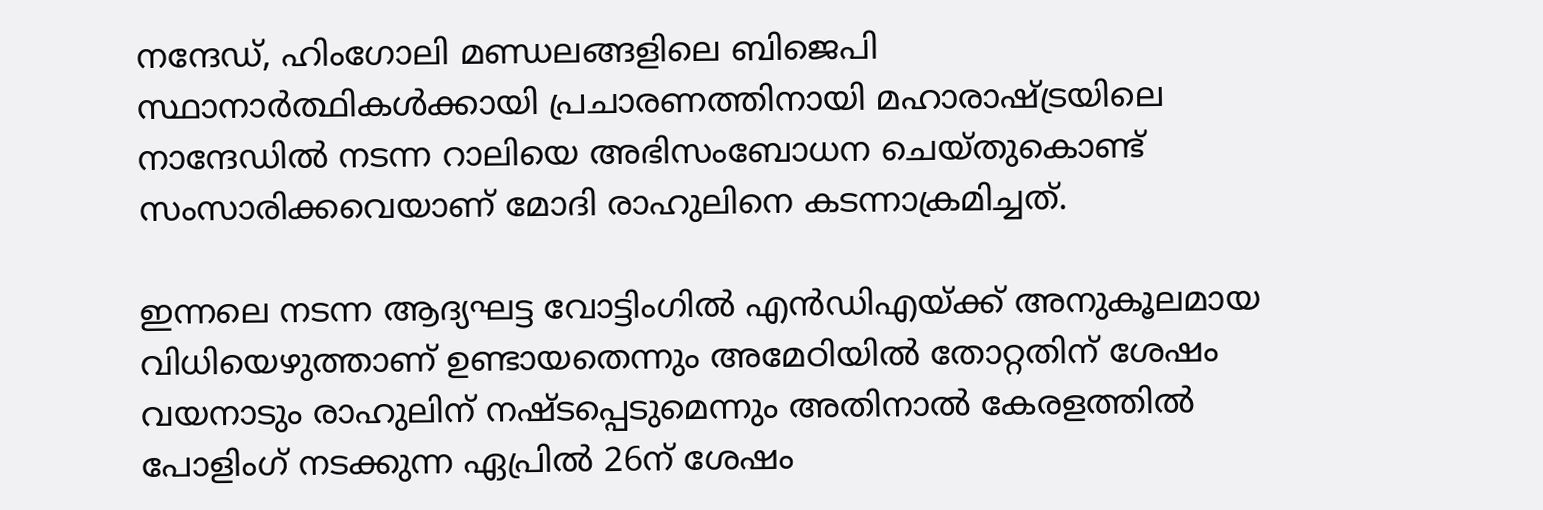നന്ദേഡ്, ഹിംഗോലി മണ്ഡലങ്ങളിലെ ബിജെപി സ്ഥാനാര്‍ത്ഥികള്‍ക്കായി പ്രചാരണത്തിനായി മഹാരാഷ്ട്രയിലെ നാന്ദേഡില്‍ നടന്ന റാലിയെ അഭിസംബോധന ചെയ്തുകൊണ്ട് സംസാരിക്കവെയാണ് മോദി രാഹുലിനെ കടന്നാക്രമിച്ചത്.

ഇന്നലെ നടന്ന ആദ്യഘട്ട വോട്ടിംഗില്‍ എന്‍ഡിഎയ്ക്ക് അനുകൂലമായ വിധിയെഴുത്താണ് ഉണ്ടായതെന്നും അമേഠിയില്‍ തോറ്റതിന് ശേഷം വയനാടും രാഹുലിന് നഷ്ടപ്പെടുമെന്നും അതിനാല്‍ കേരളത്തില്‍ പോളിംഗ് നടക്കുന്ന ഏപ്രില്‍ 26ന് ശേഷം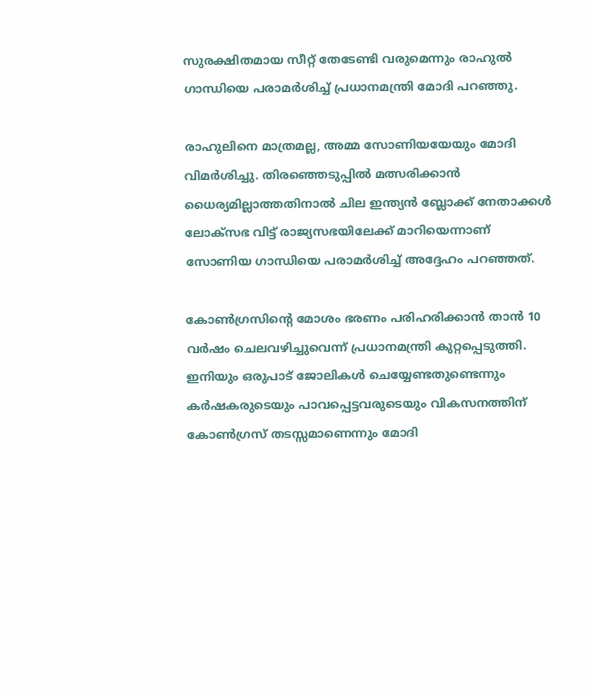സുരക്ഷിതമായ സീറ്റ് തേടേണ്ടി വരുമെന്നും രാഹുല്‍ ഗാന്ധിയെ പരാമര്‍ശിച്ച് പ്രധാനമന്ത്രി മോദി പറഞ്ഞു.

രാഹുലിനെ മാത്രമല്ല, അമ്മ സോണിയയേയും മോദി വിമര്‍ശിച്ചു. തിരഞ്ഞെടുപ്പില്‍ മത്സരിക്കാന്‍ ധൈര്യമില്ലാത്തതിനാല്‍ ചില ഇന്ത്യന്‍ ബ്ലോക്ക് നേതാക്കള്‍ ലോക്സഭ വിട്ട് രാജ്യസഭയിലേക്ക് മാറിയെന്നാണ് സോണിയ ഗാന്ധിയെ പരാമര്‍ശിച്ച് അദ്ദേഹം പറഞ്ഞത്.

കോണ്‍ഗ്രസിന്റെ മോശം ഭരണം പരിഹരിക്കാന്‍ താന്‍ 10 വര്‍ഷം ചെലവഴിച്ചുവെന്ന് പ്രധാനമന്ത്രി കുറ്റപ്പെടുത്തി. ഇനിയും ഒരുപാട് ജോലികള്‍ ചെയ്യേണ്ടതുണ്ടെന്നും കര്‍ഷകരുടെയും പാവപ്പെട്ടവരുടെയും വികസനത്തിന് കോണ്‍ഗ്രസ് തടസ്സമാണെന്നും മോദി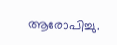ആരോപിച്ചു.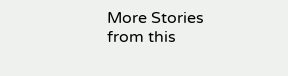More Stories from this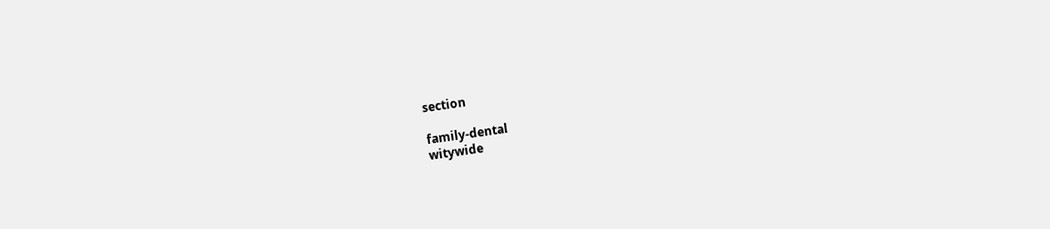section

family-dental
witywide